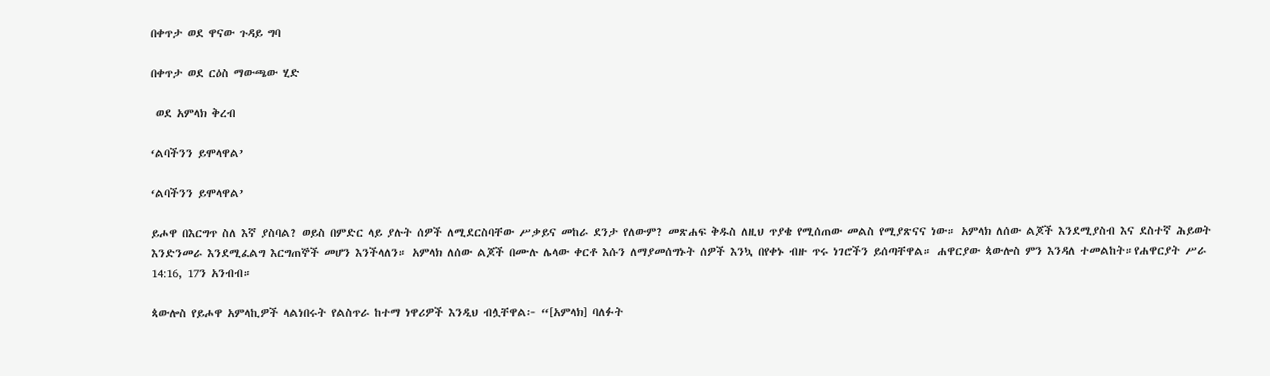በቀጥታ ወደ ዋናው ጉዳይ ግባ

በቀጥታ ወደ ርዕስ ማውጫው ሂድ

 ወደ አምላክ ቅረብ

‘ልባችንን ይሞላዋል’

‘ልባችንን ይሞላዋል’

ይሖዋ በእርግጥ ስለ እኛ ያስባል? ወይስ በምድር ላይ ያሉት ሰዎች ለሚደርስባቸው ሥቃይና መከራ ደንታ የለውም? መጽሐፍ ቅዱስ ለዚህ ጥያቄ የሚሰጠው መልስ የሚያጽናና ነው። አምላክ ለሰው ልጆች እንደሚያስብ እና ደስተኛ ሕይወት እንድንመራ እንደሚፈልግ እርግጠኞች መሆን እንችላለን። አምላክ ለሰው ልጆች በሙሉ ሌላው ቀርቶ እሱን ለማያመሰግኑት ሰዎች እንኳ በየቀኑ ብዙ ጥሩ ነገሮችን ይሰጣቸዋል። ሐዋርያው ጳውሎስ ምን እንዳለ ተመልከት።የሐዋርያት ሥራ 14:16, 17ን አንብብ።

ጳውሎስ የይሖዋ አምላኪዎች ላልነበሩት የልስጥራ ከተማ ነዋሪዎች እንዲህ ብሏቸዋል፦ “[አምላክ] ባለፉት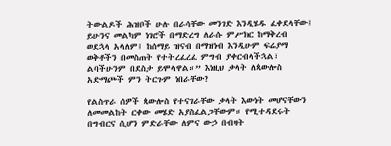ትውልዶች ሕዝቦች ሁሉ በራሳቸው መንገድ እንዲሄዱ ፈቀደላቸው፤ ይሁንና መልካም ነገሮች በማድረግ ለራሱ ምሥክር ከማቅረብ ወደኋላ አላለም፤ ከሰማይ ዝናብ በማዝነብ እንዲሁም ፍሬያማ ወቅቶችን በመስጠት የተትረፈረፈ ምግብ ያቀርብላችኋል፣ ልባችሁንም በደስታ ይሞላዋል።” እነዚህ ቃላት ለጳውሎስ አድማጮች ምን ትርጉም ነበራቸው?

የልስጥራ ሰዎች ጳውሎስ የተናገራቸው ቃላት እውነት መሆናቸውን ለመመልከት ርቀው መሄድ አያስፈልጋቸውም። የሚተዳደሩት በግብርና ሲሆን ምድራቸው ለምና ውኃ በብዛት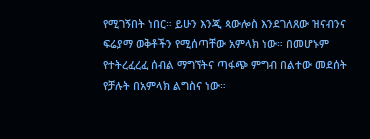የሚገኝበት ነበር። ይሁን እንጂ ጳውሎስ እንደገለጸው ዝናብንና ፍሬያማ ወቅቶችን የሚሰጣቸው አምላክ ነው። በመሆኑም የተትረፈረፈ ሰብል ማግኘትና ጣፋጭ ምግብ በልተው መደሰት የቻሉት በአምላክ ልግስና ነው።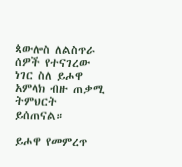ጳውሎስ ለልስጥራ ሰዎች የተናገረው ነገር ስለ ይሖዋ አምላክ ብዙ ጠቃሚ ትምህርት ይሰጠናል።

ይሖዋ የመምረጥ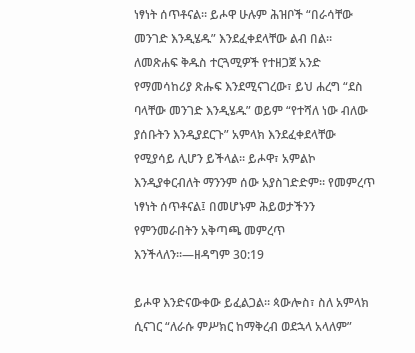ነፃነት ሰጥቶናል። ይሖዋ ሁሉም ሕዝቦች “በራሳቸው መንገድ እንዲሄዱ” እንደፈቀደላቸው ልብ በል። ለመጽሐፍ ቅዱስ ተርጓሚዎች የተዘጋጀ አንድ የማመሳከሪያ ጽሑፍ እንደሚናገረው፣ ይህ ሐረግ “ደስ ባላቸው መንገድ እንዲሄዱ” ወይም “የተሻለ ነው ብለው ያሰቡትን እንዲያደርጉ” አምላክ እንደፈቀደላቸው የሚያሳይ ሊሆን ይችላል። ይሖዋ፣ አምልኮ እንዲያቀርብለት ማንንም ሰው አያስገድድም። የመምረጥ ነፃነት ሰጥቶናል፤ በመሆኑም ሕይወታችንን የምንመራበትን አቅጣጫ መምረጥ እንችላለን።—ዘዳግም 30:19

ይሖዋ እንድናውቀው ይፈልጋል። ጳውሎስ፣ ስለ አምላክ ሲናገር “ለራሱ ምሥክር ከማቅረብ ወደኋላ አላለም”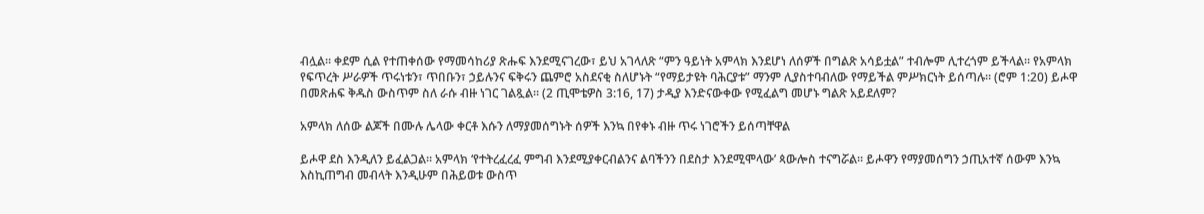ብሏል። ቀደም ሲል የተጠቀሰው የማመሳከሪያ ጽሑፍ እንደሚናገረው፣ ይህ አገላለጽ “ምን ዓይነት አምላክ እንደሆነ ለሰዎች በግልጽ አሳይቷል” ተብሎም ሊተረጎም ይችላል። የአምላክ የፍጥረት ሥራዎች ጥሩነቱን፣ ጥበቡን፣ ኃይሉንና ፍቅሩን ጨምሮ አስደናቂ ስለሆኑት “የማይታዩት ባሕርያቱ” ማንም ሊያስተባብለው የማይችል ምሥክርነት ይሰጣሉ። (ሮም 1:20) ይሖዋ በመጽሐፍ ቅዱስ ውስጥም ስለ ራሱ ብዙ ነገር ገልጿል። (2 ጢሞቴዎስ 3:16, 17) ታዲያ እንድናውቀው የሚፈልግ መሆኑ ግልጽ አይደለም?

አምላክ ለሰው ልጆች በሙሉ ሌላው ቀርቶ እሱን ለማያመሰግኑት ሰዎች እንኳ በየቀኑ ብዙ ጥሩ ነገሮችን ይሰጣቸዋል

ይሖዋ ደስ እንዲለን ይፈልጋል። አምላክ ‘የተትረፈረፈ ምግብ እንደሚያቀርብልንና ልባችንን በደስታ እንደሚሞላው’ ጳውሎስ ተናግሯል። ይሖዋን የማያመሰግን ኃጢአተኛ ሰውም እንኳ እስኪጠግብ መብላት እንዲሁም በሕይወቱ ውስጥ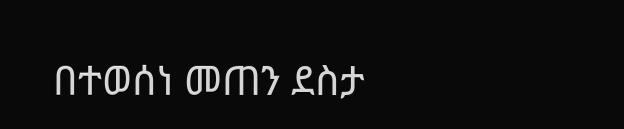በተወሰነ መጠን ደስታ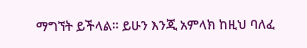ማግኘት ይችላል። ይሁን እንጂ አምላክ ከዚህ ባለፈ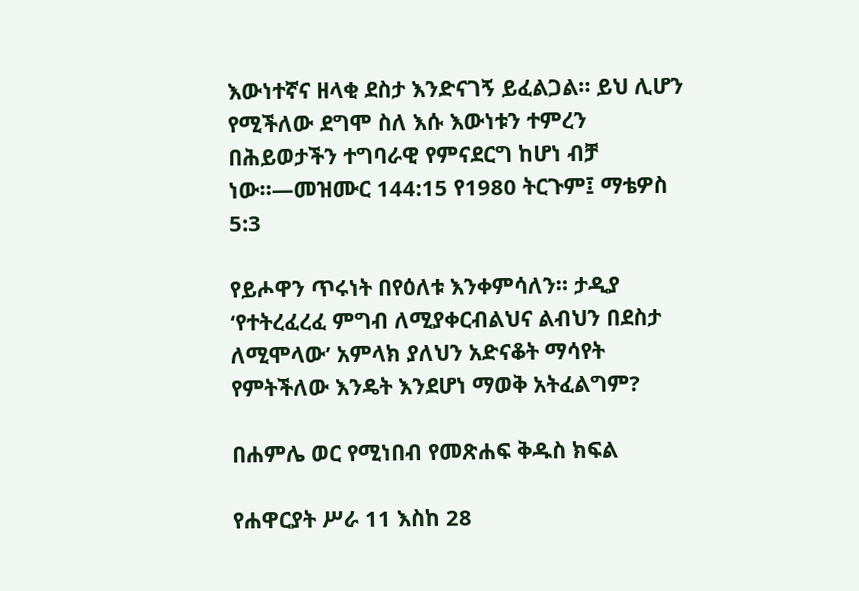እውነተኛና ዘላቂ ደስታ እንድናገኝ ይፈልጋል። ይህ ሊሆን የሚችለው ደግሞ ስለ እሱ እውነቱን ተምረን በሕይወታችን ተግባራዊ የምናደርግ ከሆነ ብቻ ነው።—መዝሙር 144:15 የ1980 ትርጉም፤ ማቴዎስ 5:3

የይሖዋን ጥሩነት በየዕለቱ እንቀምሳለን። ታዲያ ‘የተትረፈረፈ ምግብ ለሚያቀርብልህና ልብህን በደስታ ለሚሞላው’ አምላክ ያለህን አድናቆት ማሳየት የምትችለው እንዴት እንደሆነ ማወቅ አትፈልግም?

በሐምሌ ወር የሚነበብ የመጽሐፍ ቅዱስ ክፍል

የሐዋርያት ሥራ 11 እስከ 28